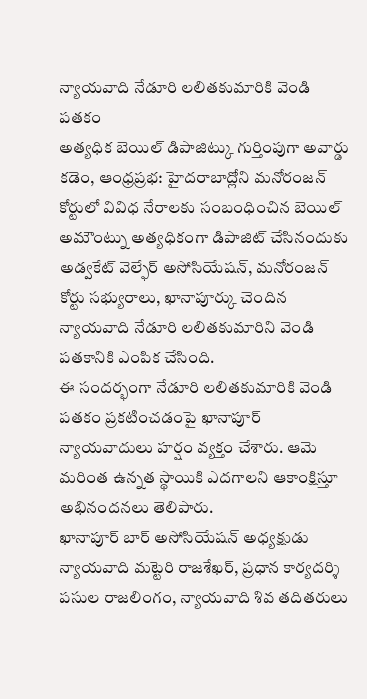న్యాయవాది నేడూరి లలితకుమారికి వెండి పతకం
అత్యధిక బెయిల్ డిపాజిట్కు గుర్తింపుగా అవార్డు
కడెం, ఆంధ్రప్రభ: హైదరాబాద్లోని మనోరంజన్ కోర్టులో వివిధ నేరాలకు సంబంధించిన బెయిల్ అమౌంట్ను అత్యధికంగా డిపాజిట్ చేసినందుకు అడ్వకేట్ వెల్ఫేర్ అసోసియేషన్, మనోరంజన్ కోర్టు సభ్యురాలు, ఖానాపూర్కు చెందిన న్యాయవాది నేడూరి లలితకుమారిని వెండి పతకానికి ఎంపిక చేసింది.
ఈ సందర్భంగా నేడూరి లలితకుమారికి వెండి పతకం ప్రకటించడంపై ఖానాపూర్ న్యాయవాదులు హర్షం వ్యక్తం చేశారు. ఆమె మరింత ఉన్నత స్థాయికి ఎదగాలని ఆకాంక్షిస్తూ అభినందనలు తెలిపారు.
ఖానాపూర్ బార్ అసోసియేషన్ అధ్యక్షుడు న్యాయవాది మట్టెరి రాజశేఖర్, ప్రధాన కార్యదర్శి పసుల రాజలింగం, న్యాయవాది శివ తదితరులు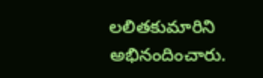లలితకుమారిని అభినందించారు.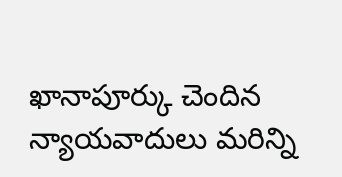ఖానాపూర్కు చెందిన న్యాయవాదులు మరిన్ని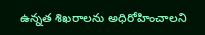ఉన్నత శిఖరాలను అధిరోహించాలని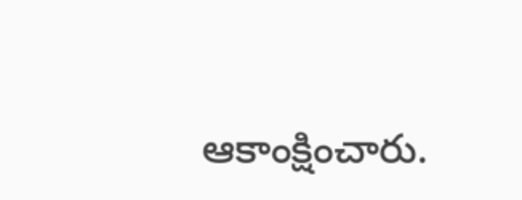ఆకాంక్షించారు.